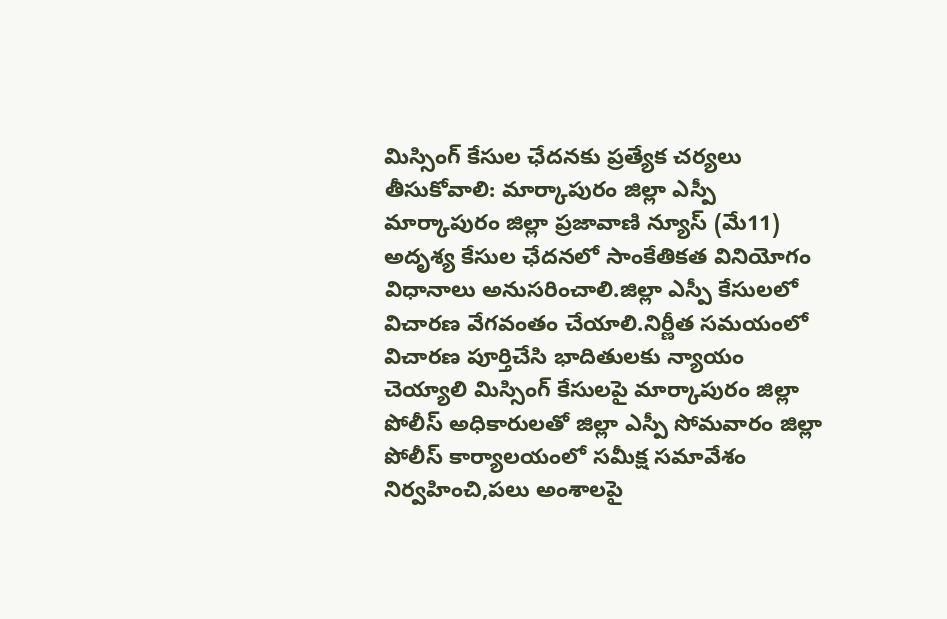మిస్సింగ్ కేసుల ఛేదనకు ప్రత్యేక చర్యలు తీసుకోవాలి: మార్కాపురం జిల్లా ఎస్పీ
మార్కాపురం జిల్లా ప్రజావాణి న్యూస్ (మే11) అదృశ్య కేసుల ఛేదనలో సాంకేతికత వినియోగం విధానాలు అనుసరించాలి.జిల్లా ఎస్పీ కేసులలో విచారణ వేగవంతం చేయాలి.నిర్ణీత సమయంలో విచారణ పూర్తిచేసి భాదితులకు న్యాయం చెయ్యాలి మిస్సింగ్ కేసులపై మార్కాపురం జిల్లా పోలీస్ అధికారులతో జిల్లా ఎస్పీ సోమవారం జిల్లా పోలీస్ కార్యాలయంలో సమీక్ష సమావేశం నిర్వహించి,పలు అంశాలపై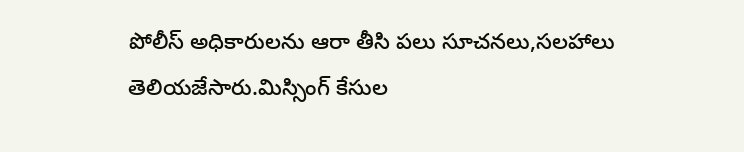పోలీస్ అధికారులను ఆరా తీసి పలు సూచనలు,సలహాలు తెలియజేసారు.మిస్సింగ్ కేసుల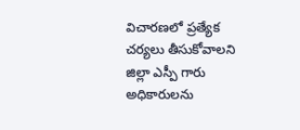విచారణలో ప్రత్యేక చర్యలు తీసుకోవాలని జిల్లా ఎస్పీ గారు అధికారులను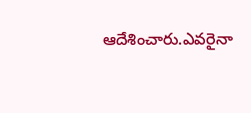ఆదేశించారు.ఎవరైనా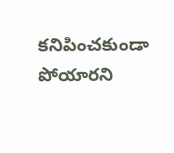కనిపించకుండా పోయారని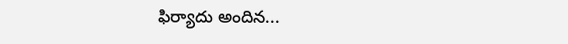ఫిర్యాదు అందిన...